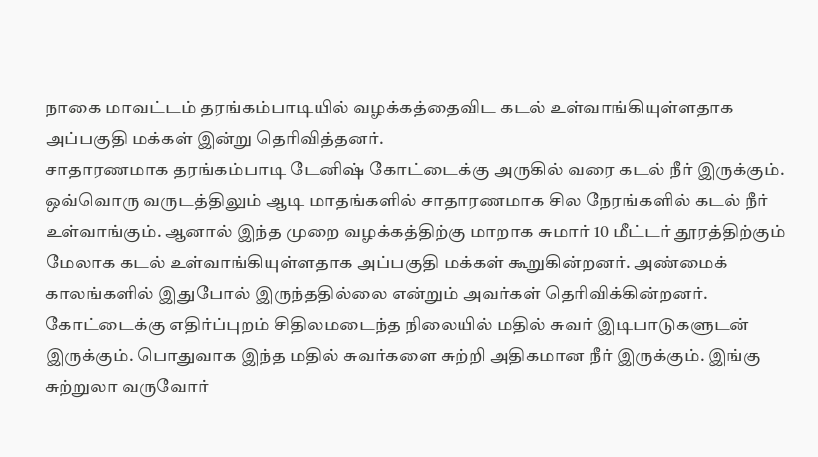நாகை மாவட்டம் தரங்கம்பாடியில் வழக்கத்தைவிட கடல் உள்வாங்கியுள்ளதாக அப்பகுதி மக்கள் இன்று தெரிவித்தனர்.
சாதாரணமாக தரங்கம்பாடி டேனிஷ் கோட்டைக்கு அருகில் வரை கடல் நீர் இருக்கும். ஒவ்வொரு வருடத்திலும் ஆடி மாதங்களில் சாதாரணமாக சில நேரங்களில் கடல் நீர் உள்வாங்கும். ஆனால் இந்த முறை வழக்கத்திற்கு மாறாக சுமார் 10 மீட்டர் தூரத்திற்கும் மேலாக கடல் உள்வாங்கியுள்ளதாக அப்பகுதி மக்கள் கூறுகின்றனர். அண்மைக் காலங்களில் இதுபோல் இருந்ததில்லை என்றும் அவர்கள் தெரிவிக்கின்றனர்.
கோட்டைக்கு எதிர்ப்புறம் சிதிலமடைந்த நிலையில் மதில் சுவர் இடிபாடுகளுடன் இருக்கும். பொதுவாக இந்த மதில் சுவர்களை சுற்றி அதிகமான நீர் இருக்கும். இங்கு சுற்றுலா வருவோர்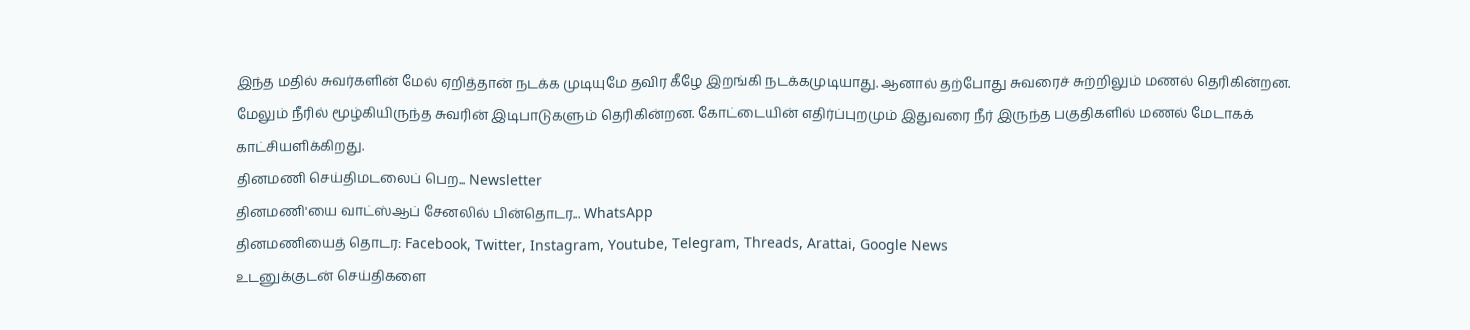இந்த மதில் சுவர்களின் மேல் ஏறித்தான் நடக்க முடியுமே தவிர கீழே இறங்கி நடக்கமுடியாது. ஆனால் தற்போது சுவரைச் சுற்றிலும் மணல் தெரிகின்றன. மேலும் நீரில் மூழ்கியிருந்த சுவரின் இடிபாடுகளும் தெரிகின்றன. கோட்டையின் எதிர்ப்புறமும் இதுவரை நீர் இருந்த பகுதிகளில் மணல் மேடாகக் காட்சியளிக்கிறது.
தினமணி செய்திமடலைப் பெற... Newsletter
தினமணி'யை வாட்ஸ்ஆப் சேனலில் பின்தொடர... WhatsApp
தினமணியைத் தொடர: Facebook, Twitter, Instagram, Youtube, Telegram, Threads, Arattai, Google News
உடனுக்குடன் செய்திகளை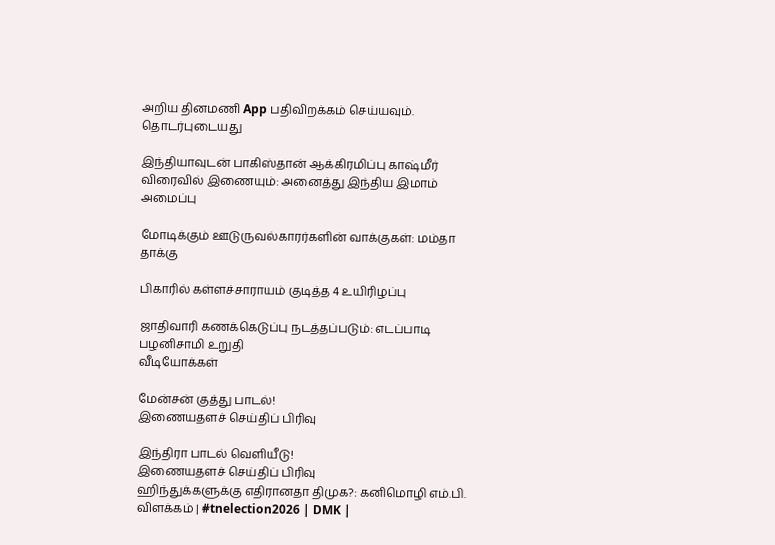அறிய தினமணி App பதிவிறக்கம் செய்யவும்.
தொடர்புடையது

இந்தியாவுடன் பாகிஸ்தான் ஆக்கிரமிப்பு காஷ்மீர் விரைவில் இணையும்: அனைத்து இந்திய இமாம் அமைப்பு

மோடிக்கும் ஊடுருவல்காரர்களின் வாக்குகள்: மம்தா தாக்கு

பிகாரில் கள்ளச்சாராயம் குடித்த 4 உயிரிழப்பு

ஜாதிவாரி கணக்கெடுப்பு நடத்தப்படும்: எடப்பாடி பழனிசாமி உறுதி
வீடியோக்கள்

மேன்சன் குத்து பாடல்!
இணையதளச் செய்திப் பிரிவு

இந்திரா பாடல் வெளியீடு!
இணையதளச் செய்திப் பிரிவு
ஹிந்துக்களுக்கு எதிரானதா திமுக?: கனிமொழி எம்.பி. விளக்கம் | #tnelection2026 | DMK |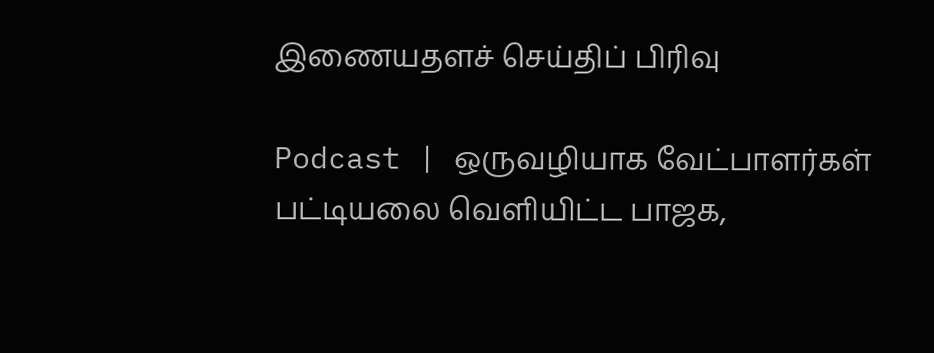இணையதளச் செய்திப் பிரிவு

Podcast | ஒருவழியாக வேட்பாளர்கள் பட்டியலை வெளியிட்ட பாஜக,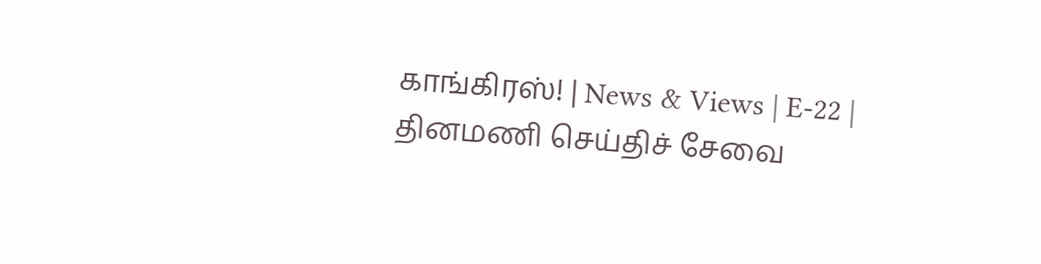காங்கிரஸ்! | News & Views | E-22 |
தினமணி செய்திச் சேவை